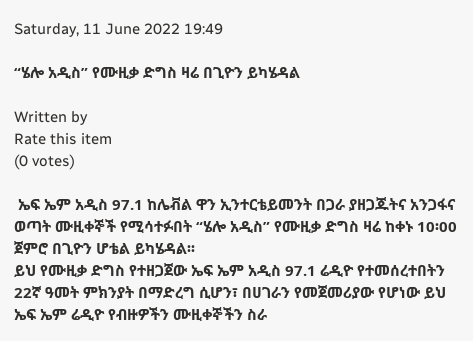Saturday, 11 June 2022 19:49

“ሄሎ አዲስ” የሙዚቃ ድግስ ዛሬ በጊዮን ይካሄዳል

Written by
Rate this item
(0 votes)

 ኤፍ ኤም አዲስ 97.1 ከሌቭል ዋን ኢንተርቴይመንት በጋራ ያዘጋጁትና አንጋፋና ወጣት ሙዚቀኞች የሚሳተፉበት “ሄሎ አዲስ” የሙዚቃ ድግስ ዛሬ ከቀኑ 10፡00 ጀምሮ በጊዮን ሆቴል ይካሄዳል፡፡
ይህ የሙዚቃ ድግስ የተዘጋጀው ኤፍ ኤም አዲስ 97.1 ሬዲዮ የተመሰረተበትን 22ኛ ዓመት ምክንያት በማድረግ ሲሆን፣ በሀገራን የመጀመሪያው የሆነው ይህ ኤፍ ኤም ሬዲዮ የብዙዎችን ሙዚቀኞችን ስራ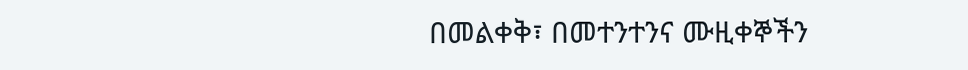በመልቀቅ፣ በመተንተንና ሙዚቀኞችን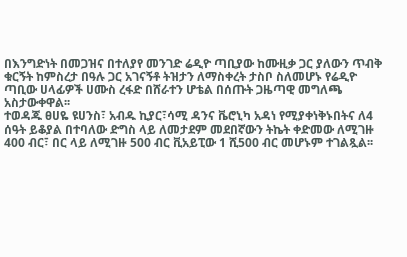በእንግድነት በመጋዝና በተለያየ መንገድ ሬዲዮ ጣቢያው ከሙዚቃ ጋር ያለውን ጥብቅ ቁርኝት ከምስረታ በዓሉ ጋር አገናኝቶ ትዝታን ለማስቀረት ታስቦ ስለመሆኑ የሬዲዮ ጣቢው ሀላፊዎች ሀሙስ ረፋድ በሸራተን ሆቴል በሰጡት ጋዜጣዊ መግለጫ አስታውቀዋል፡፡
ተወዳጁ ፀሀዬ ዩሀንስ፣ አብዱ ኪያር፣ሳሚ ዳንና ቬሮኒካ አዳነ የሚያቀነቅኑበትና ለ4  ሰዓት ይቆያል በተባለው ድግስ ላይ ለመታደም መደበኛውን ትኬት ቀድመው ለሚገዙ 400 ብር፣ በር ላይ ለሚገዙ 500 ብር ቪአይፒው 1 ሺ500 ብር መሆኑም ተገልጿል፡፡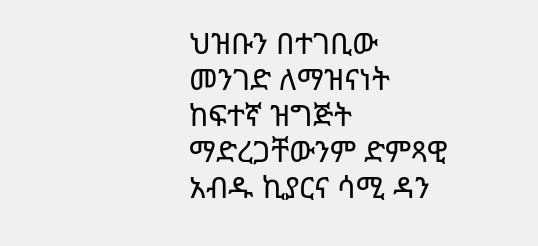ህዝቡን በተገቢው መንገድ ለማዝናነት ከፍተኛ ዝግጅት ማድረጋቸውንም ድምጻዊ አብዱ ኪያርና ሳሚ ዳን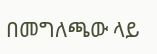በመግለጫው ላይ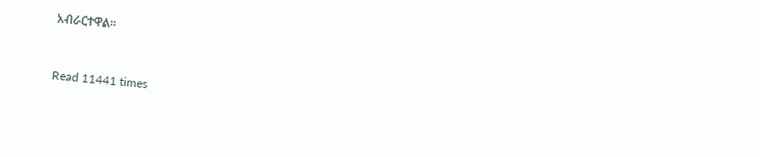አብራርተዋል፡፡


Read 11441 times